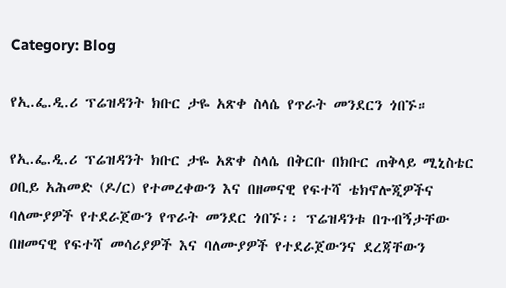Category: Blog

የኢ.ፌ.ዲ.ሪ ፕሬዝዳንት ክቡር ታዬ አጽቀ ስላሴ የጥራት መንደርን ጎበኙ።

የኢ.ፌ.ዲ.ሪ ፕሬዝዳንት ክቡር ታዬ አጽቀ ስላሴ በቅርቡ በክቡር ጠቅላይ ሚኒስቴር ዐቢይ አሕመድ (ዶ/ር) የተመረቀውን እና በዘመናዊ የፍተሻ ቴክኖሎጂዎችና ባለሙያዎች የተደራጀውን የጥራት መንደር ጎበኙ፡፡ ፕሬዝዳንቱ በጉብኝታቸው በዘመናዊ የፍተሻ መሳሪያዎች እና ባለሙያዎች የተደራጀውንና ደረጃቸውን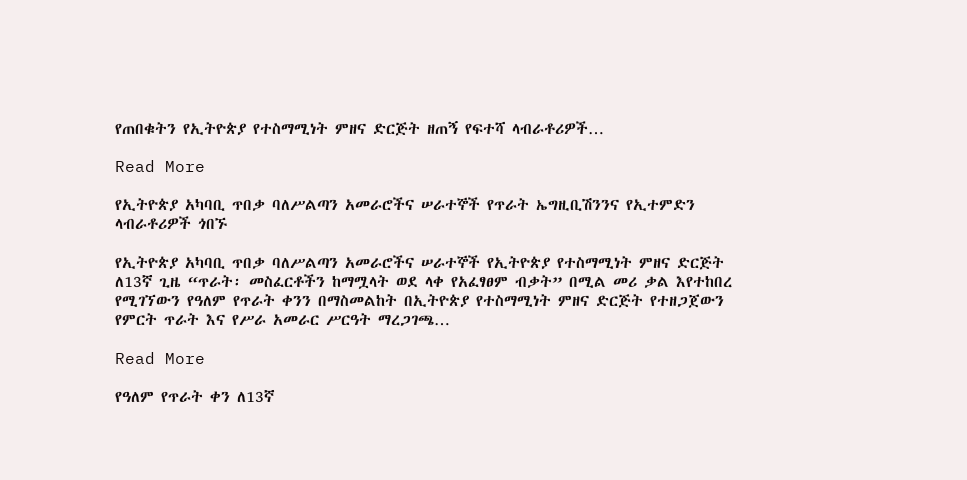የጠበቁትን የኢትዮጵያ የተስማሚነት ምዘና ድርጅት ዘጠኝ የፍተሻ ላብራቶሪዎች…

Read More

የኢትዮጵያ አካባቢ ጥበቃ ባለሥልጣን አመራሮችና ሠራተኞች የጥራት ኤግዚቢሽንንና የኢተምድን ላብራቶሪዎች ጎበኙ

የኢትዮጵያ አካባቢ ጥበቃ ባለሥልጣን አመራሮችና ሠራተኞች የኢትዮጵያ የተስማሚነት ምዘና ድርጅት ለ13ኛ ጊዜ “ጥራት፡ መስፈርቶችን ከማሟላት ወደ ላቀ የአፈፃፀም ብቃት” በሚል መሪ ቃል እየተከበረ የሚገኘውን የዓለም የጥራት ቀንን በማስመልከት በኢትዮጵያ የተስማሚነት ምዘና ድርጅት የተዘጋጀውን የምርት ጥራት እና የሥራ አመራር ሥርዓት ማረጋገጫ…

Read More

የዓለም የጥራት ቀን ለ13ኛ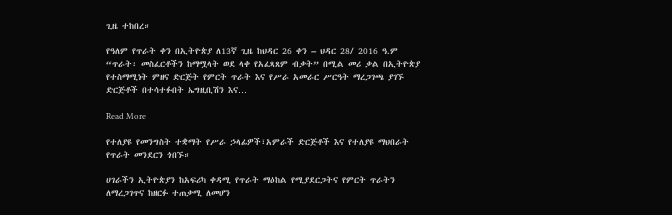ጊዜ ተከበረ።

የዓለም የጥራት ቀን በኢትዮጵያ ለ13ኛ ጊዜ ከህዳር 26 ቀን – ህዳር 28/ 2016 ዓ.ም “ጥራት፡ መስፈርቶችን ከማሟላት ወደ ላቀ የአፈጻጸም ብቃት” በሚል መሪ ቃል በኢትዮጵያ የተስማሚነት ምዘና ድርጅት የምርት ጥራት እና የሥራ አመራር ሥርዓት ማረጋገጫ ያገኙ ድርጅቶች በተሳተፉበት ኤግዚቢሽን እና…

Read More

የተለያዩ የመንግስት ተቋማት የሥራ ኃላፊዎች፣አምራች ድርጅቶች እና የተለያዩ ማህበራት የጥራት መንደርን ጎበኙ።

ሀገራችን ኢትዮጵያን ከአፍሪካ ቀዳሚ የጥራት ማዕከል የሚያደርጋትና የምርት ጥራትን ለማረጋገጥና ከዘርፉ ተጠቃሚ ለመሆን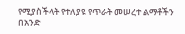የሚያስችላት የተለያዩ የጥራት መሠረተ ልማቶችን በአንድ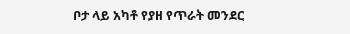ቦታ ላይ አካቶ የያዘ የጥራት መንደር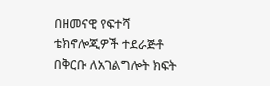በዘመናዊ የፍተሻ ቴክኖሎጂዎች ተደራጅቶ በቅርቡ ለአገልግሎት ክፍት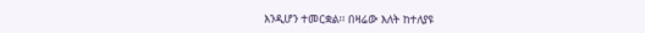እንዲሆን ተመርቋል፡፡ በዛሬው እለት ከተለያዩ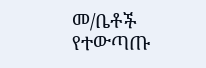መ/ቤቶች የተውጣጡ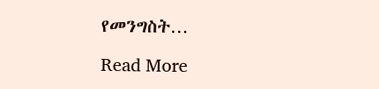የመንግስት…

Read More